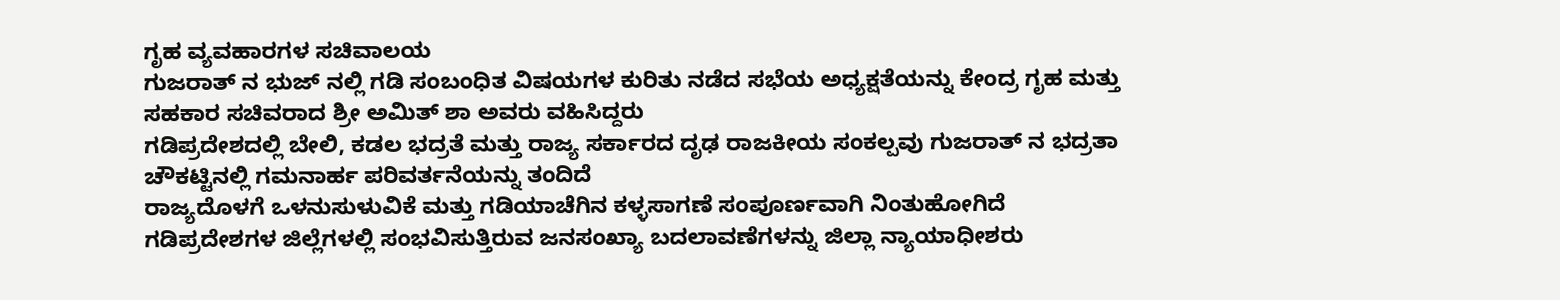ಗೃಹ ವ್ಯವಹಾರಗಳ ಸಚಿವಾಲಯ
ಗುಜರಾತ್ ನ ಭುಜ್ ನಲ್ಲಿ ಗಡಿ ಸಂಬಂಧಿತ ವಿಷಯಗಳ ಕುರಿತು ನಡೆದ ಸಭೆಯ ಅಧ್ಯಕ್ಷತೆಯನ್ನು ಕೇಂದ್ರ ಗೃಹ ಮತ್ತು ಸಹಕಾರ ಸಚಿವರಾದ ಶ್ರೀ ಅಮಿತ್ ಶಾ ಅವರು ವಹಿಸಿದ್ದರು
ಗಡಿಪ್ರದೇಶದಲ್ಲಿ ಬೇಲಿ, ಕಡಲ ಭದ್ರತೆ ಮತ್ತು ರಾಜ್ಯ ಸರ್ಕಾರದ ದೃಢ ರಾಜಕೀಯ ಸಂಕಲ್ಪವು ಗುಜರಾತ್ ನ ಭದ್ರತಾ ಚೌಕಟ್ಟಿನಲ್ಲಿ ಗಮನಾರ್ಹ ಪರಿವರ್ತನೆಯನ್ನು ತಂದಿದೆ
ರಾಜ್ಯದೊಳಗೆ ಒಳನುಸುಳುವಿಕೆ ಮತ್ತು ಗಡಿಯಾಚೆಗಿನ ಕಳ್ಳಸಾಗಣೆ ಸಂಪೂರ್ಣವಾಗಿ ನಿಂತುಹೋಗಿದೆ
ಗಡಿಪ್ರದೇಶಗಳ ಜಿಲ್ಲೆಗಳಲ್ಲಿ ಸಂಭವಿಸುತ್ತಿರುವ ಜನಸಂಖ್ಯಾ ಬದಲಾವಣೆಗಳನ್ನು ಜಿಲ್ಲಾ ನ್ಯಾಯಾಧೀಶರು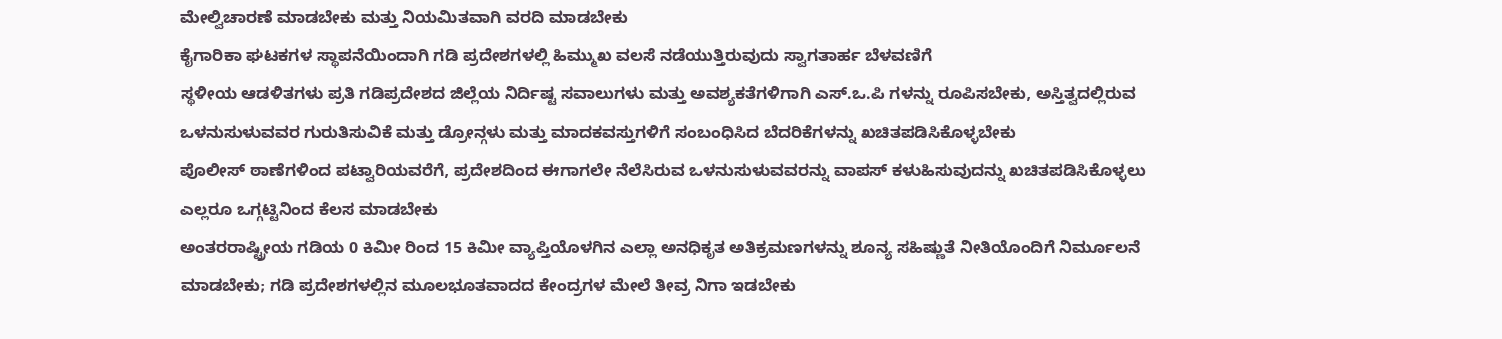ಮೇಲ್ವಿಚಾರಣೆ ಮಾಡಬೇಕು ಮತ್ತು ನಿಯಮಿತವಾಗಿ ವರದಿ ಮಾಡಬೇಕು
ಕೈಗಾರಿಕಾ ಘಟಕಗಳ ಸ್ಥಾಪನೆಯಿಂದಾಗಿ ಗಡಿ ಪ್ರದೇಶಗಳಲ್ಲಿ ಹಿಮ್ಮುಖ ವಲಸೆ ನಡೆಯುತ್ತಿರುವುದು ಸ್ವಾಗತಾರ್ಹ ಬೆಳವಣಿಗೆ
ಸ್ಥಳೀಯ ಆಡಳಿತಗಳು ಪ್ರತಿ ಗಡಿಪ್ರದೇಶದ ಜಿಲ್ಲೆಯ ನಿರ್ದಿಷ್ಟ ಸವಾಲುಗಳು ಮತ್ತು ಅವಶ್ಯಕತೆಗಳಿಗಾಗಿ ಎಸ್.ಒ.ಪಿ ಗಳನ್ನು ರೂಪಿಸಬೇಕು, ಅಸ್ತಿತ್ವದಲ್ಲಿರುವ ಒಳನುಸುಳುವವರ ಗುರುತಿಸುವಿಕೆ ಮತ್ತು ಡ್ರೋನ್ಗಳು ಮತ್ತು ಮಾದಕವಸ್ತುಗಳಿಗೆ ಸಂಬಂಧಿಸಿದ ಬೆದರಿಕೆಗಳನ್ನು ಖಚಿತಪಡಿಸಿಕೊಳ್ಳಬೇಕು
ಪೊಲೀಸ್ ಠಾಣೆಗಳಿಂದ ಪಟ್ವಾರಿಯವರೆಗೆ, ಪ್ರದೇಶದಿಂದ ಈಗಾಗಲೇ ನೆಲೆಸಿರುವ ಒಳನುಸುಳುವವರನ್ನು ವಾಪಸ್ ಕಳುಹಿಸುವುದನ್ನು ಖಚಿತಪಡಿಸಿಕೊಳ್ಳಲು ಎಲ್ಲರೂ ಒಗ್ಗಟ್ಟಿನಿಂದ ಕೆಲಸ ಮಾಡಬೇಕು
ಅಂತರರಾಷ್ಟ್ರೀಯ ಗಡಿಯ 0 ಕಿಮೀ ರಿಂದ 15 ಕಿಮೀ ವ್ಯಾಪ್ತಿಯೊಳಗಿನ ಎಲ್ಲಾ ಅನಧಿಕೃತ ಅತಿಕ್ರಮಣಗಳನ್ನು ಶೂನ್ಯ ಸಹಿಷ್ಣುತೆ ನೀತಿಯೊಂದಿಗೆ ನಿರ್ಮೂಲನೆ ಮಾಡಬೇಕು; ಗಡಿ ಪ್ರದೇಶಗಳಲ್ಲಿನ ಮೂಲಭೂತವಾದದ ಕೇಂದ್ರಗಳ ಮೇಲೆ ತೀವ್ರ ನಿಗಾ ಇಡಬೇಕು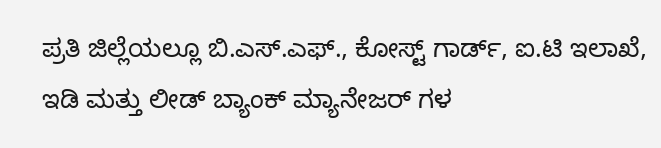ಪ್ರತಿ ಜಿಲ್ಲೆಯಲ್ಲೂ ಬಿ.ಎಸ್.ಎಫ್., ಕೋಸ್ಟ್ ಗಾರ್ಡ್, ಐ.ಟಿ ಇಲಾಖೆ, ಇಡಿ ಮತ್ತು ಲೀಡ್ ಬ್ಯಾಂಕ್ ಮ್ಯಾನೇಜರ್ ಗಳ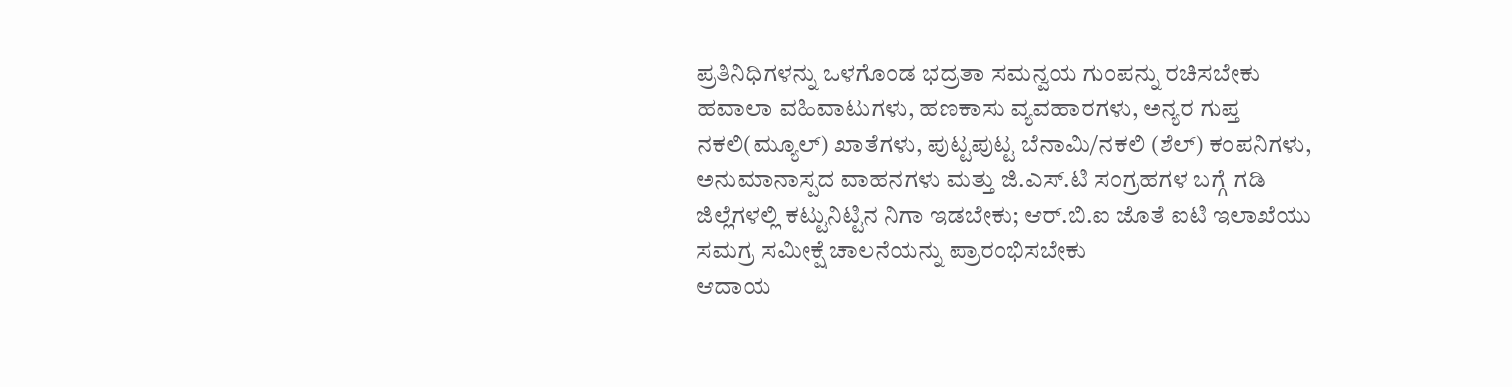ಪ್ರತಿನಿಧಿಗಳನ್ನು ಒಳಗೊಂಡ ಭದ್ರತಾ ಸಮನ್ವಯ ಗುಂಪನ್ನು ರಚಿಸಬೇಕು
ಹವಾಲಾ ವಹಿವಾಟುಗಳು, ಹಣಕಾಸು ವ್ಯವಹಾರಗಳು, ಅನ್ಯರ ಗುಪ್ತ ನಕಲಿ(ಮ್ಯೂಲ್) ಖಾತೆಗಳು, ಪುಟ್ಟಪುಟ್ಟ ಬೆನಾಮಿ/ನಕಲಿ (ಶೆಲ್) ಕಂಪನಿಗಳು, ಅನುಮಾನಾಸ್ಪದ ವಾಹನಗಳು ಮತ್ತು ಜಿ.ಎಸ್.ಟಿ ಸಂಗ್ರಹಗಳ ಬಗ್ಗೆ ಗಡಿ ಜಿಲ್ಲೆಗಳಲ್ಲಿ ಕಟ್ಟುನಿಟ್ಟಿನ ನಿಗಾ ಇಡಬೇಕು; ಆರ್.ಬಿ.ಐ ಜೊತೆ ಐಟಿ ಇಲಾಖೆಯು ಸಮಗ್ರ ಸಮೀಕ್ಷೆ ಚಾಲನೆಯನ್ನು ಪ್ರಾರಂಭಿಸಬೇಕು
ಆದಾಯ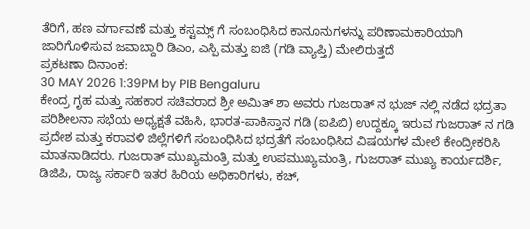ತೆರಿಗೆ, ಹಣ ವರ್ಗಾವಣೆ ಮತ್ತು ಕಸ್ಟಮ್ಸ್ ಗೆ ಸಂಬಂಧಿಸಿದ ಕಾನೂನುಗಳನ್ನು ಪರಿಣಾಮಕಾರಿಯಾಗಿ ಜಾರಿಗೊಳಿಸುವ ಜವಾಬ್ದಾರಿ ಡಿಎಂ, ಎಸ್ಪಿ ಮತ್ತು ಐಜಿ (ಗಡಿ ವ್ಯಾಪ್ತಿ) ಮೇಲಿರುತ್ತದೆ
ಪ್ರಕಟಣಾ ದಿನಾಂಕ:
30 MAY 2026 1:39PM by PIB Bengaluru
ಕೇಂದ್ರ ಗೃಹ ಮತ್ತು ಸಹಕಾರ ಸಚಿವರಾದ ಶ್ರೀ ಅಮಿತ್ ಶಾ ಅವರು ಗುಜರಾತ್ ನ ಭುಜ್ ನಲ್ಲಿ ನಡೆದ ಭದ್ರತಾ ಪರಿಶೀಲನಾ ಸಭೆಯ ಅಧ್ಯಕ್ಷತೆ ವಹಿಸಿ, ಭಾರತ-ಪಾಕಿಸ್ತಾನ ಗಡಿ (ಐಪಿಬಿ) ಉದ್ದಕ್ಕೂ ಇರುವ ಗುಜರಾತ್ ನ ಗಡಿ ಪ್ರದೇಶ ಮತ್ತು ಕರಾವಳಿ ಜಿಲ್ಲೆಗಳಿಗೆ ಸಂಬಂಧಿಸಿದ ಭದ್ರತೆಗೆ ಸಂಬಂಧಿಸಿದ ವಿಷಯಗಳ ಮೇಲೆ ಕೇಂದ್ರೀಕರಿಸಿ ಮಾತನಾಡಿದರು. ಗುಜರಾತ್ ಮುಖ್ಯಮಂತ್ರಿ ಮತ್ತು ಉಪಮುಖ್ಯಮಂತ್ರಿ, ಗುಜರಾತ್ ಮುಖ್ಯ ಕಾರ್ಯದರ್ಶಿ, ಡಿಜಿಪಿ, ರಾಜ್ಯ ಸರ್ಕಾರಿ ಇತರ ಹಿರಿಯ ಅಧಿಕಾರಿಗಳು, ಕಚ್,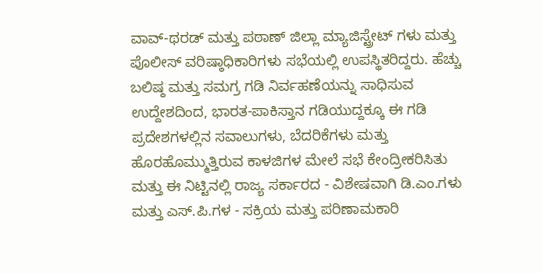ವಾವ್-ಥರಡ್ ಮತ್ತು ಪಠಾಣ್ ಜಿಲ್ಲಾ ಮ್ಯಾಜಿಸ್ಟ್ರೇಟ್ ಗಳು ಮತ್ತು ಪೊಲೀಸ್ ವರಿಷ್ಠಾಧಿಕಾರಿಗಳು ಸಭೆಯಲ್ಲಿ ಉಪಸ್ಥಿತರಿದ್ದರು. ಹೆಚ್ಚು ಬಲಿಷ್ಠ ಮತ್ತು ಸಮಗ್ರ ಗಡಿ ನಿರ್ವಹಣೆಯನ್ನು ಸಾಧಿಸುವ ಉದ್ದೇಶದಿಂದ, ಭಾರತ-ಪಾಕಿಸ್ತಾನ ಗಡಿಯುದ್ದಕ್ಕೂ ಈ ಗಡಿ ಪ್ರದೇಶಗಳಲ್ಲಿನ ಸವಾಲುಗಳು, ಬೆದರಿಕೆಗಳು ಮತ್ತು ಹೊರಹೊಮ್ಮುತ್ತಿರುವ ಕಾಳಜಿಗಳ ಮೇಲೆ ಸಭೆ ಕೇಂದ್ರೀಕರಿಸಿತು ಮತ್ತು ಈ ನಿಟ್ಟಿನಲ್ಲಿ ರಾಜ್ಯ ಸರ್ಕಾರದ - ವಿಶೇಷವಾಗಿ ಡಿ.ಎಂ.ಗಳು ಮತ್ತು ಎಸ್.ಪಿ.ಗಳ - ಸಕ್ರಿಯ ಮತ್ತು ಪರಿಣಾಮಕಾರಿ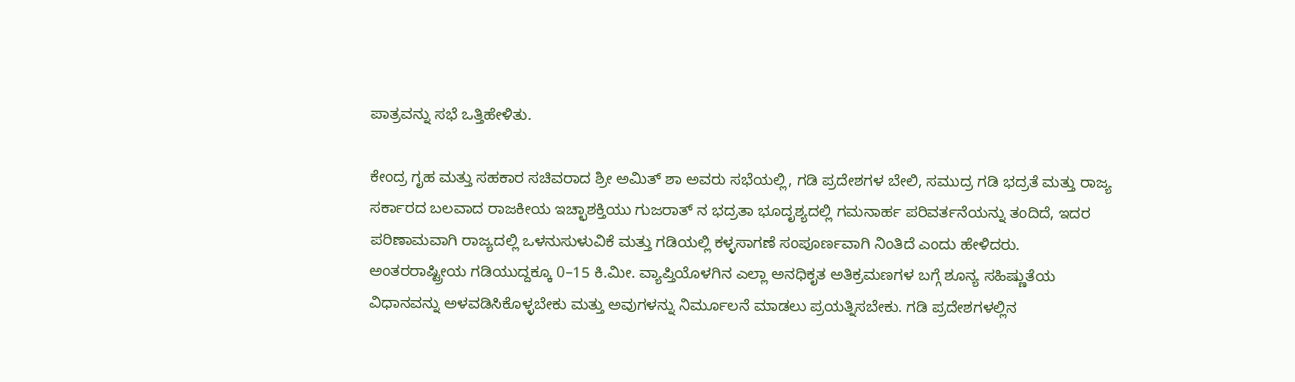ಪಾತ್ರವನ್ನು ಸಭೆ ಒತ್ತಿಹೇಳಿತು.

ಕೇಂದ್ರ ಗೃಹ ಮತ್ತು ಸಹಕಾರ ಸಚಿವರಾದ ಶ್ರೀ ಅಮಿತ್ ಶಾ ಅವರು ಸಭೆಯಲ್ಲಿ, ಗಡಿ ಪ್ರದೇಶಗಳ ಬೇಲಿ, ಸಮುದ್ರ ಗಡಿ ಭದ್ರತೆ ಮತ್ತು ರಾಜ್ಯ ಸರ್ಕಾರದ ಬಲವಾದ ರಾಜಕೀಯ ಇಚ್ಛಾಶಕ್ತಿಯು ಗುಜರಾತ್ ನ ಭದ್ರತಾ ಭೂದೃಶ್ಯದಲ್ಲಿ ಗಮನಾರ್ಹ ಪರಿವರ್ತನೆಯನ್ನು ತಂದಿದೆ, ಇದರ ಪರಿಣಾಮವಾಗಿ ರಾಜ್ಯದಲ್ಲಿ ಒಳನುಸುಳುವಿಕೆ ಮತ್ತು ಗಡಿಯಲ್ಲಿ ಕಳ್ಳಸಾಗಣೆ ಸಂಪೂರ್ಣವಾಗಿ ನಿಂತಿದೆ ಎಂದು ಹೇಳಿದರು. ಅಂತರರಾಷ್ಟ್ರೀಯ ಗಡಿಯುದ್ದಕ್ಕೂ 0–15 ಕಿ.ಮೀ. ವ್ಯಾಪ್ತಿಯೊಳಗಿನ ಎಲ್ಲಾ ಅನಧಿಕೃತ ಅತಿಕ್ರಮಣಗಳ ಬಗ್ಗೆ ಶೂನ್ಯ ಸಹಿಷ್ಣುತೆಯ ವಿಧಾನವನ್ನು ಅಳವಡಿಸಿಕೊಳ್ಳಬೇಕು ಮತ್ತು ಅವುಗಳನ್ನು ನಿರ್ಮೂಲನೆ ಮಾಡಲು ಪ್ರಯತ್ನಿಸಬೇಕು. ಗಡಿ ಪ್ರದೇಶಗಳಲ್ಲಿನ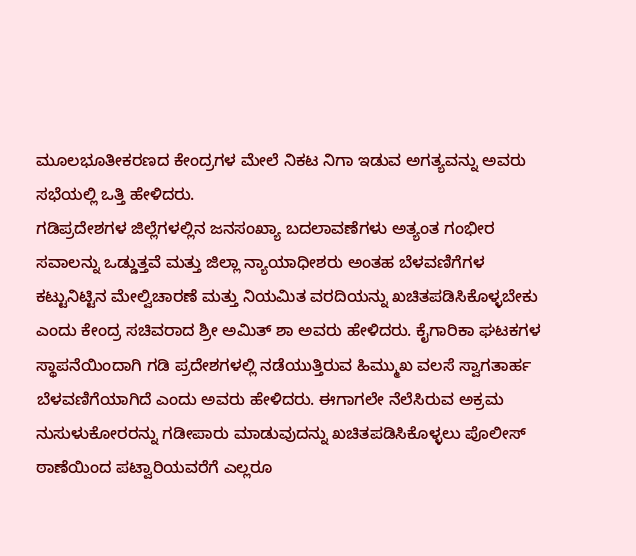ಮೂಲಭೂತೀಕರಣದ ಕೇಂದ್ರಗಳ ಮೇಲೆ ನಿಕಟ ನಿಗಾ ಇಡುವ ಅಗತ್ಯವನ್ನು ಅವರು ಸಭೆಯಲ್ಲಿ ಒತ್ತಿ ಹೇಳಿದರು.
ಗಡಿಪ್ರದೇಶಗಳ ಜಿಲ್ಲೆಗಳಲ್ಲಿನ ಜನಸಂಖ್ಯಾ ಬದಲಾವಣೆಗಳು ಅತ್ಯಂತ ಗಂಭೀರ ಸವಾಲನ್ನು ಒಡ್ಡುತ್ತವೆ ಮತ್ತು ಜಿಲ್ಲಾ ನ್ಯಾಯಾಧೀಶರು ಅಂತಹ ಬೆಳವಣಿಗೆಗಳ ಕಟ್ಟುನಿಟ್ಟಿನ ಮೇಲ್ವಿಚಾರಣೆ ಮತ್ತು ನಿಯಮಿತ ವರದಿಯನ್ನು ಖಚಿತಪಡಿಸಿಕೊಳ್ಳಬೇಕು ಎಂದು ಕೇಂದ್ರ ಸಚಿವರಾದ ಶ್ರೀ ಅಮಿತ್ ಶಾ ಅವರು ಹೇಳಿದರು. ಕೈಗಾರಿಕಾ ಘಟಕಗಳ ಸ್ಥಾಪನೆಯಿಂದಾಗಿ ಗಡಿ ಪ್ರದೇಶಗಳಲ್ಲಿ ನಡೆಯುತ್ತಿರುವ ಹಿಮ್ಮುಖ ವಲಸೆ ಸ್ವಾಗತಾರ್ಹ ಬೆಳವಣಿಗೆಯಾಗಿದೆ ಎಂದು ಅವರು ಹೇಳಿದರು. ಈಗಾಗಲೇ ನೆಲೆಸಿರುವ ಅಕ್ರಮ ನುಸುಳುಕೋರರನ್ನು ಗಡೀಪಾರು ಮಾಡುವುದನ್ನು ಖಚಿತಪಡಿಸಿಕೊಳ್ಳಲು ಪೊಲೀಸ್ ಠಾಣೆಯಿಂದ ಪಟ್ವಾರಿಯವರೆಗೆ ಎಲ್ಲರೂ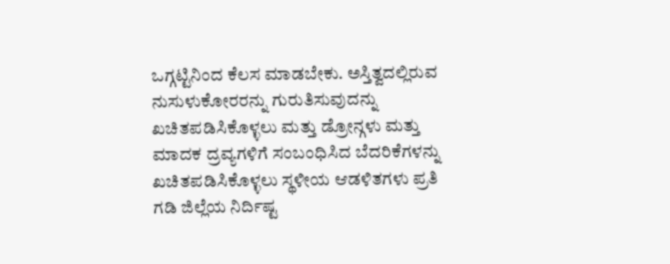ಒಗ್ಗಟ್ಟಿನಿಂದ ಕೆಲಸ ಮಾಡಬೇಕು. ಅಸ್ತಿತ್ವದಲ್ಲಿರುವ ನುಸುಳುಕೋರರನ್ನು ಗುರುತಿಸುವುದನ್ನು ಖಚಿತಪಡಿಸಿಕೊಳ್ಳಲು ಮತ್ತು ಡ್ರೋನ್ಗಳು ಮತ್ತು ಮಾದಕ ದ್ರವ್ಯಗಳಿಗೆ ಸಂಬಂಧಿಸಿದ ಬೆದರಿಕೆಗಳನ್ನು ಖಚಿತಪಡಿಸಿಕೊಳ್ಳಲು ಸ್ಥಳೀಯ ಆಡಳಿತಗಳು ಪ್ರತಿ ಗಡಿ ಜಿಲ್ಲೆಯ ನಿರ್ದಿಷ್ಟ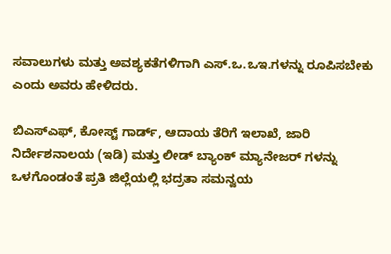ಸವಾಲುಗಳು ಮತ್ತು ಅವಶ್ಯಕತೆಗಳಿಗಾಗಿ ಎಸ್.ಒ.ಒಇ.ಗಳನ್ನು ರೂಪಿಸಬೇಕು ಎಂದು ಅವರು ಹೇಳಿದರು.

ಬಿಎಸ್ಎಫ್, ಕೋಸ್ಟ್ ಗಾರ್ಡ್, ಆದಾಯ ತೆರಿಗೆ ಇಲಾಖೆ, ಜಾರಿ ನಿರ್ದೇಶನಾಲಯ (ಇಡಿ) ಮತ್ತು ಲೀಡ್ ಬ್ಯಾಂಕ್ ಮ್ಯಾನೇಜರ್ ಗಳನ್ನು ಒಳಗೊಂಡಂತೆ ಪ್ರತಿ ಜಿಲ್ಲೆಯಲ್ಲಿ ಭದ್ರತಾ ಸಮನ್ವಯ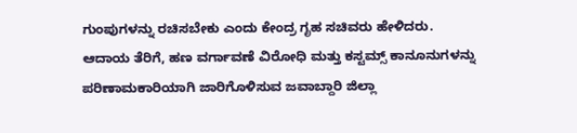ಗುಂಪುಗಳನ್ನು ರಚಿಸಬೇಕು ಎಂದು ಕೇಂದ್ರ ಗೃಹ ಸಚಿವರು ಹೇಳಿದರು. ಆದಾಯ ತೆರಿಗೆ, ಹಣ ವರ್ಗಾವಣೆ ವಿರೋಧಿ ಮತ್ತು ಕಸ್ಟಮ್ಸ್ ಕಾನೂನುಗಳನ್ನು ಪರಿಣಾಮಕಾರಿಯಾಗಿ ಜಾರಿಗೊಳಿಸುವ ಜವಾಬ್ದಾರಿ ಜಿಲ್ಲಾ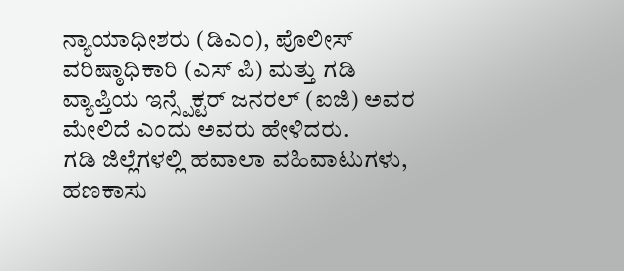ನ್ಯಾಯಾಧೀಶರು (ಡಿಎಂ), ಪೊಲೀಸ್ ವರಿಷ್ಠಾಧಿಕಾರಿ (ಎಸ್ ಪಿ) ಮತ್ತು ಗಡಿ ವ್ಯಾಪ್ತಿಯ ಇನ್ಸ್ಪೆಕ್ಟರ್ ಜನರಲ್ (ಐಜಿ) ಅವರ ಮೇಲಿದೆ ಎಂದು ಅವರು ಹೇಳಿದರು.
ಗಡಿ ಜಿಲ್ಲೆಗಳಲ್ಲಿ ಹವಾಲಾ ವಹಿವಾಟುಗಳು, ಹಣಕಾಸು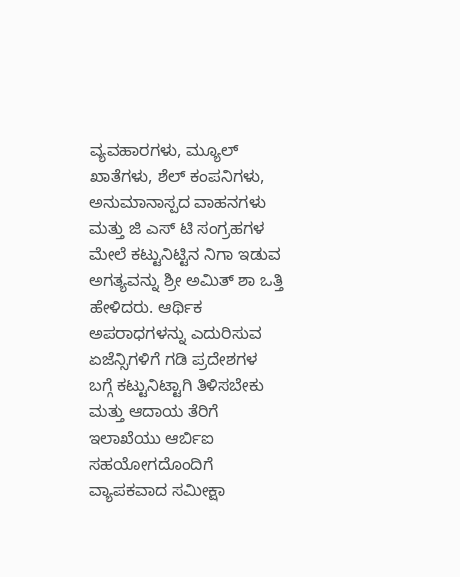ವ್ಯವಹಾರಗಳು, ಮ್ಯೂಲ್ ಖಾತೆಗಳು, ಶೆಲ್ ಕಂಪನಿಗಳು, ಅನುಮಾನಾಸ್ಪದ ವಾಹನಗಳು ಮತ್ತು ಜಿ ಎಸ್ ಟಿ ಸಂಗ್ರಹಗಳ ಮೇಲೆ ಕಟ್ಟುನಿಟ್ಟಿನ ನಿಗಾ ಇಡುವ ಅಗತ್ಯವನ್ನು ಶ್ರೀ ಅಮಿತ್ ಶಾ ಒತ್ತಿ ಹೇಳಿದರು. ಆರ್ಥಿಕ ಅಪರಾಧಗಳನ್ನು ಎದುರಿಸುವ ಏಜೆನ್ಸಿಗಳಿಗೆ ಗಡಿ ಪ್ರದೇಶಗಳ ಬಗ್ಗೆ ಕಟ್ಟುನಿಟ್ಟಾಗಿ ತಿಳಿಸಬೇಕು ಮತ್ತು ಆದಾಯ ತೆರಿಗೆ ಇಲಾಖೆಯು ಆರ್ಬಿಐ ಸಹಯೋಗದೊಂದಿಗೆ ವ್ಯಾಪಕವಾದ ಸಮೀಕ್ಷಾ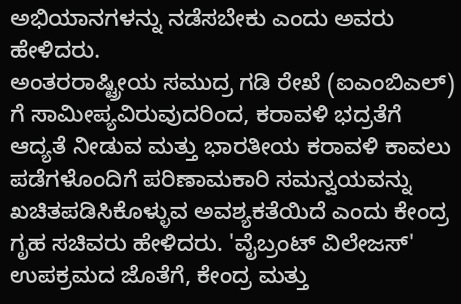ಅಭಿಯಾನಗಳನ್ನು ನಡೆಸಬೇಕು ಎಂದು ಅವರು ಹೇಳಿದರು.
ಅಂತರರಾಷ್ಟ್ರೀಯ ಸಮುದ್ರ ಗಡಿ ರೇಖೆ (ಐಎಂಬಿಎಲ್) ಗೆ ಸಾಮೀಪ್ಯವಿರುವುದರಿಂದ, ಕರಾವಳಿ ಭದ್ರತೆಗೆ ಆದ್ಯತೆ ನೀಡುವ ಮತ್ತು ಭಾರತೀಯ ಕರಾವಳಿ ಕಾವಲು ಪಡೆಗಳೊಂದಿಗೆ ಪರಿಣಾಮಕಾರಿ ಸಮನ್ವಯವನ್ನು ಖಚಿತಪಡಿಸಿಕೊಳ್ಳುವ ಅವಶ್ಯಕತೆಯಿದೆ ಎಂದು ಕೇಂದ್ರ ಗೃಹ ಸಚಿವರು ಹೇಳಿದರು. 'ವೈಬ್ರಂಟ್ ವಿಲೇಜಸ್' ಉಪಕ್ರಮದ ಜೊತೆಗೆ, ಕೇಂದ್ರ ಮತ್ತು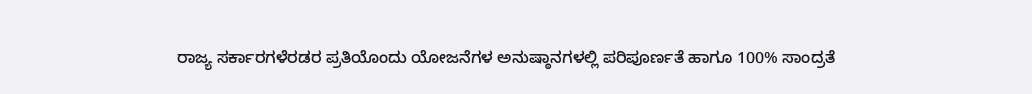ರಾಜ್ಯ ಸರ್ಕಾರಗಳೆರಡರ ಪ್ರತಿಯೊಂದು ಯೋಜನೆಗಳ ಅನುಷ್ಠಾನಗಳಲ್ಲಿ ಪರಿಪೂರ್ಣತೆ ಹಾಗೂ 100% ಸಾಂದ್ರತೆ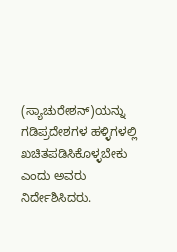(ಸ್ಯಾಚುರೇಶನ್)ಯನ್ನು ಗಡಿಪ್ರದೇಶಗಳ ಹಳ್ಳಿಗಳಲ್ಲಿ ಖಚಿತಪಡಿಸಿಕೊಳ್ಳಬೇಕು ಎಂದು ಅವರು ನಿರ್ದೇಶಿಸಿದರು.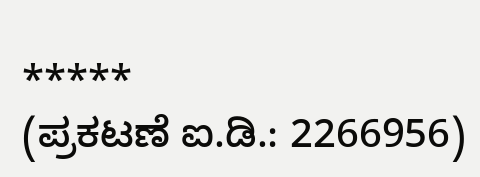*****
(ಪ್ರಕಟಣೆ ಐ.ಡಿ.: 2266956)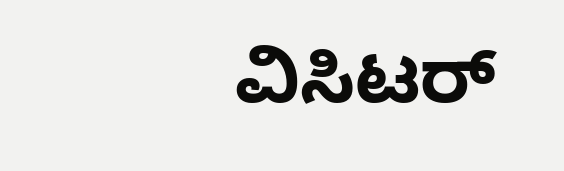ವಿಸಿಟರ್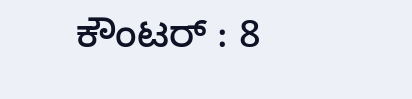ಕೌಂಟರ್ : 8